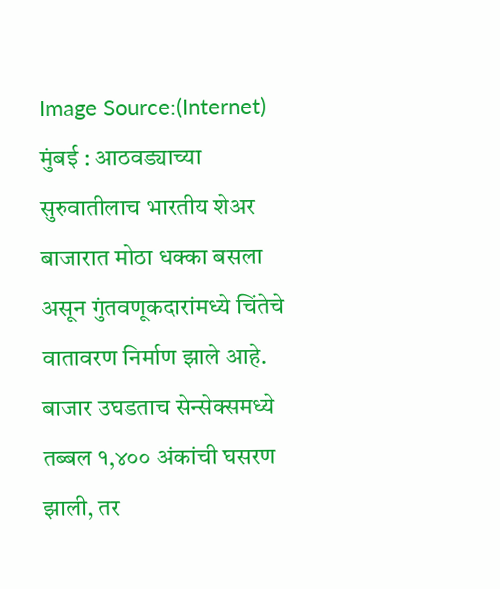Image Source:(Internet)
मुंबई : आठवड्याच्या सुरुवातीलाच भारतीय शेअर बाजारात मोठा धक्का बसला असून गुंतवणूकदारांमध्ये चिंतेचे वातावरण निर्माण झाले आहे. बाजार उघडताच सेन्सेक्समध्ये तब्बल १,४०० अंकांची घसरण झाली, तर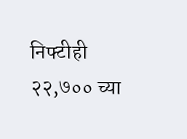निफ्टीही २२,७०० च्या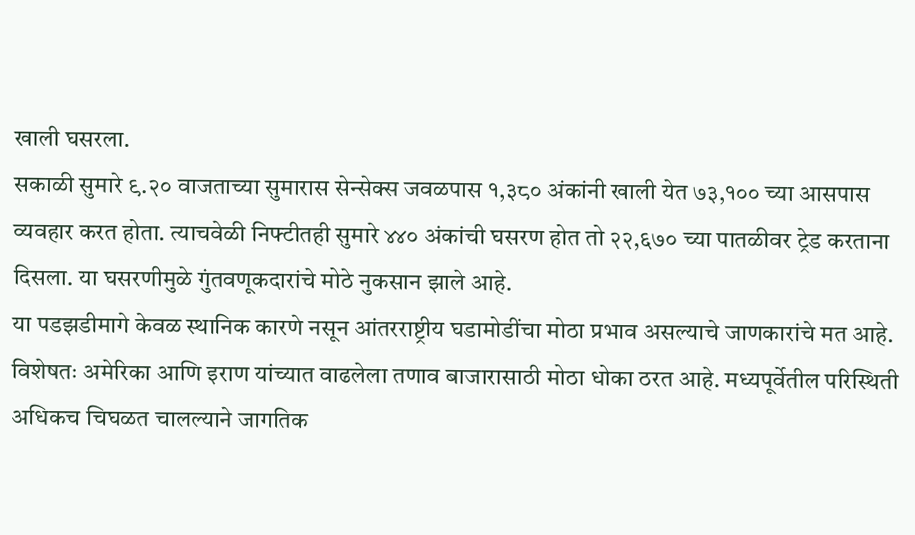खाली घसरला.
सकाळी सुमारे ९.२० वाजताच्या सुमारास सेन्सेक्स जवळपास १,३८० अंकांनी खाली येत ७३,१०० च्या आसपास व्यवहार करत होता. त्याचवेळी निफ्टीतही सुमारे ४४० अंकांची घसरण होत तो २२,६७० च्या पातळीवर ट्रेड करताना दिसला. या घसरणीमुळे गुंतवणूकदारांचे मोठे नुकसान झाले आहे.
या पडझडीमागे केवळ स्थानिक कारणे नसून आंतरराष्ट्रीय घडामोडींचा मोठा प्रभाव असल्याचे जाणकारांचे मत आहे. विशेषतः अमेरिका आणि इराण यांच्यात वाढलेला तणाव बाजारासाठी मोठा धोका ठरत आहे. मध्यपूर्वेतील परिस्थिती अधिकच चिघळत चालल्याने जागतिक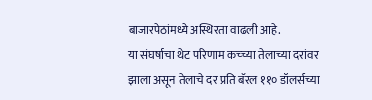बाजारपेठांमध्ये अस्थिरता वाढली आहे.
या संघर्षाचा थेट परिणाम कच्च्या तेलाच्या दरांवर झाला असून तेलाचे दर प्रति बॅरल ११० डॉलर्सच्या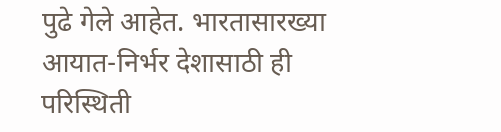पुढे गेले आहेत. भारतासारख्या आयात-निर्भर देशासाठी ही परिस्थिती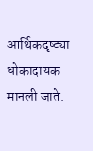आर्थिकदृष्ट्या धोकादायक मानली जाते.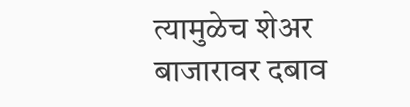त्यामुळेच शेअर बाजारावर दबाव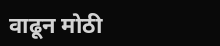वाढून मोठी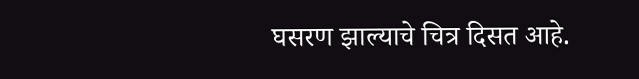घसरण झाल्याचे चित्र दिसत आहे.